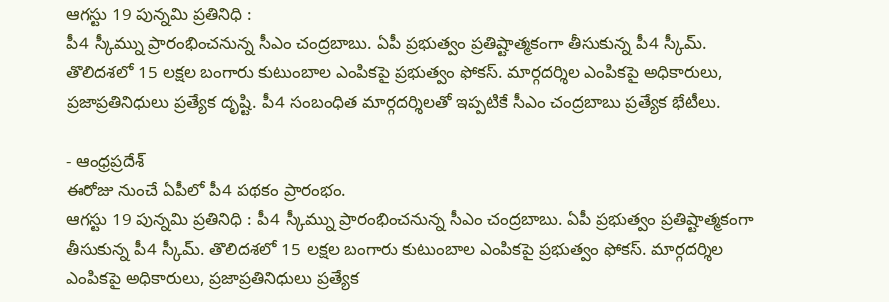ఆగస్టు 19 పున్నమి ప్రతినిధి :
పీ4 స్కీమ్ను ప్రారంభించనున్న సీఎం చంద్రబాబు. ఏపీ ప్రభుత్వం ప్రతిష్టాత్మకంగా తీసుకున్న పీ4 స్కీమ్. తొలిదశలో 15 లక్షల బంగారు కుటుంబాల ఎంపికపై ప్రభుత్వం ఫోకస్. మార్గదర్శిల ఎంపికపై అధికారులు, ప్రజాప్రతినిధులు ప్రత్యేక దృష్టి. పీ4 సంబంధిత మార్గదర్శిలతో ఇప్పటికే సీఎం చంద్రబాబు ప్రత్యేక భేటీలు.

- ఆంధ్రప్రదేశ్
ఈరోజు నుంచే ఏపీలో పీ4 పథకం ప్రారంభం.
ఆగస్టు 19 పున్నమి ప్రతినిధి : పీ4 స్కీమ్ను ప్రారంభించనున్న సీఎం చంద్రబాబు. ఏపీ ప్రభుత్వం ప్రతిష్టాత్మకంగా తీసుకున్న పీ4 స్కీమ్. తొలిదశలో 15 లక్షల బంగారు కుటుంబాల ఎంపికపై ప్రభుత్వం ఫోకస్. మార్గదర్శిల ఎంపికపై అధికారులు, ప్రజాప్రతినిధులు ప్రత్యేక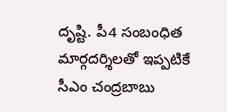దృష్టి. పీ4 సంబంధిత మార్గదర్శిలతో ఇప్పటికే సీఎం చంద్రబాబు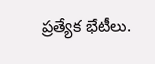ప్రత్యేక భేటీలు.